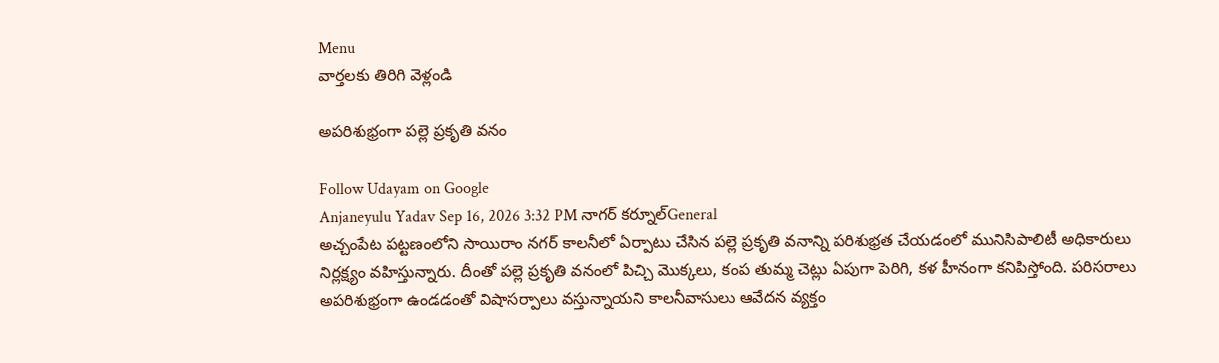Menu
వార్తలకు తిరిగి వెళ్లండి

అపరిశుభ్రంగా పల్లె ప్రకృతి వనం

Follow Udayam on Google
Anjaneyulu Yadav Sep 16, 2026 3:32 PM నాగర్ కర్నూల్General
అచ్చంపేట పట్టణంలోని సాయిరాం నగర్ కాలనీలో ఏర్పాటు చేసిన పల్లె ప్రకృతి వనాన్ని పరిశుభ్రత చేయడంలో మునిసిపాలిటీ అధికారులు నిర్లక్ష్యం వహిస్తున్నారు. దీంతో పల్లె ప్రకృతి వనంలో పిచ్చి మొక్కలు, కంప తుమ్మ చెట్లు ఏపుగా పెరిగి, కళ హీనంగా కనిపిస్తోంది. పరిసరాలు అపరిశుభ్రంగా ఉండడంతో విషాసర్పాలు వస్తున్నాయని కాలనీవాసులు ఆవేదన వ్యక్తం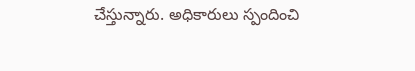చేస్తున్నారు. అధికారులు స్పందించి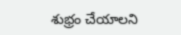శుభ్రం చేయాలని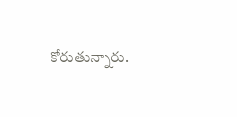కోరుతున్నారు.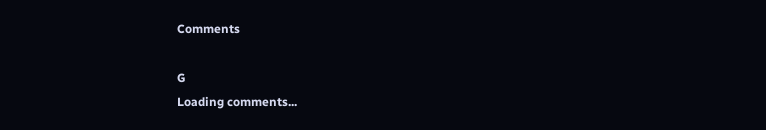Comments

G
Loading comments...